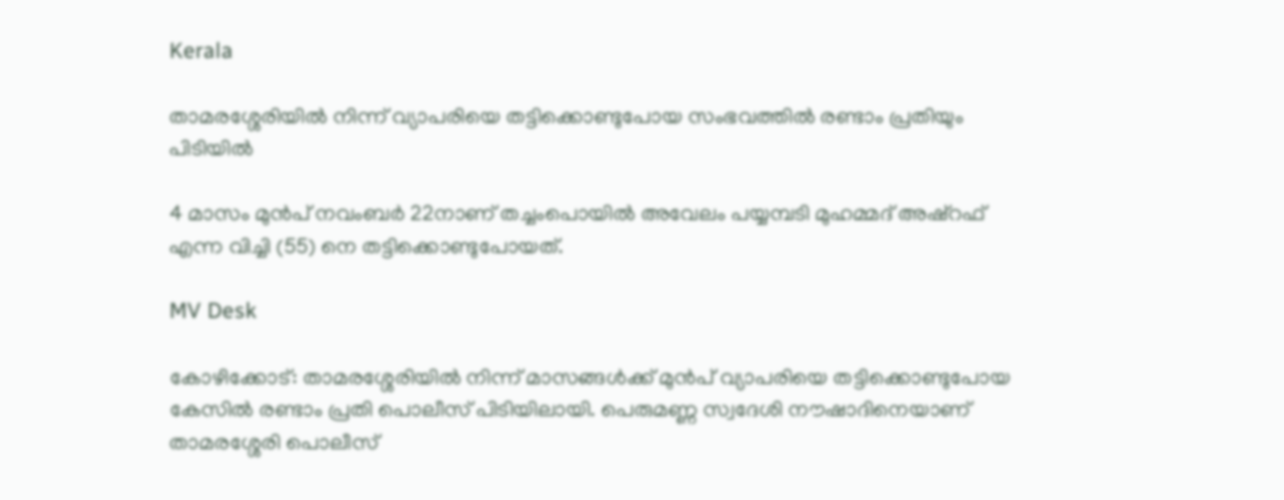Kerala

താമരശ്ശേരിയിൽ നിന്ന് വ്യാപരിയെ തട്ടിക്കൊണ്ടുപോയ സംഭവത്തിൽ രണ്ടാം പ്രതിയും പിടിയിൽ

4 മാസം മുന്‍പ് നവംബർ 22നാണ് തച്ചംപൊയിൽ അവേലം പയ്യമ്പടി മുഹമ്മദ് അഷ്റഫ് എന്ന വിച്ചി (55) നെ തട്ടിക്കൊണ്ടുപോയത്.

MV Desk

കോഴിക്കോട്: താമരശ്ശേരിയിൽ നിന്ന് മാസങ്ങൾക്ക് മുന്‍പ് വ്യാപരിയെ തട്ടിക്കൊണ്ടുപോയ കേസിൽ രണ്ടാം പ്രതി പൊലീസ് പിടിയിലായി. പെരുമണ്ണ സ്വദേശി നൗഷാദിനെയാണ് താമരശ്ശേരി പൊലീസ്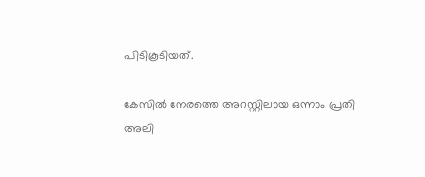പിടികൂടിയത്.

കേസിൽ നേരത്തെ അറസ്റ്റിലായ ഒന്നാം പ്രതി അലി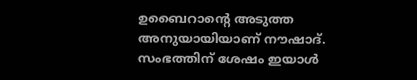ഉബൈറാന്‍റെ അടുത്ത അനുയായിയാണ് നൗഷാദ്. സംഭത്തിന് ശേഷം ഇയാൾ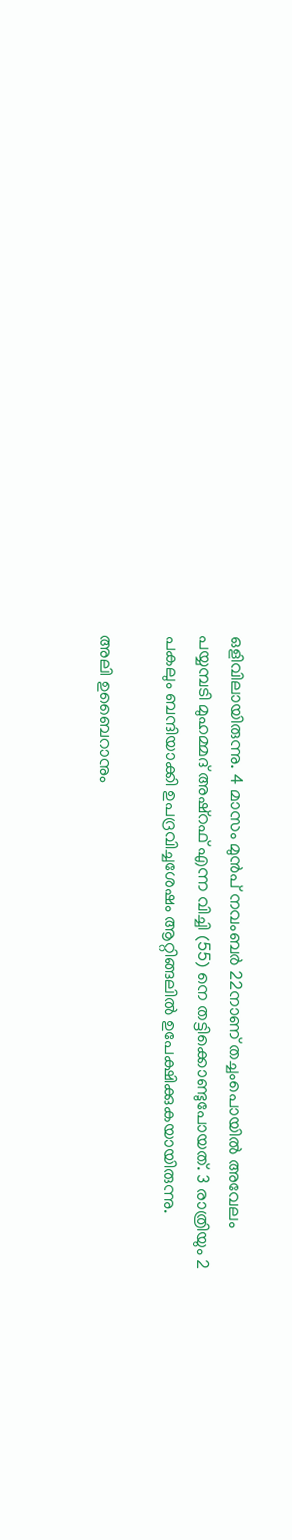ഒളിവിലായിരുന്നു. 4 മാസം മുന്‍പ് നവംബർ 22നാണ് തച്ചംപൊയിൽ അവേലം പയ്യമ്പടി മുഹമ്മദ് അഷ്റഫ് എന്ന വിച്ചി (55) നെ തട്ടിക്കൊണ്ടുപോയത്. 3 രാത്രിയും 2 പകലും ബന്ദിയാക്കി ഉപദ്രവിച്ചശേഷം ആറ്റിങ്ങലിൽ ഉപേക്ഷിക്കുകയായിരുന്നു.

അലി ഉബൈറാനും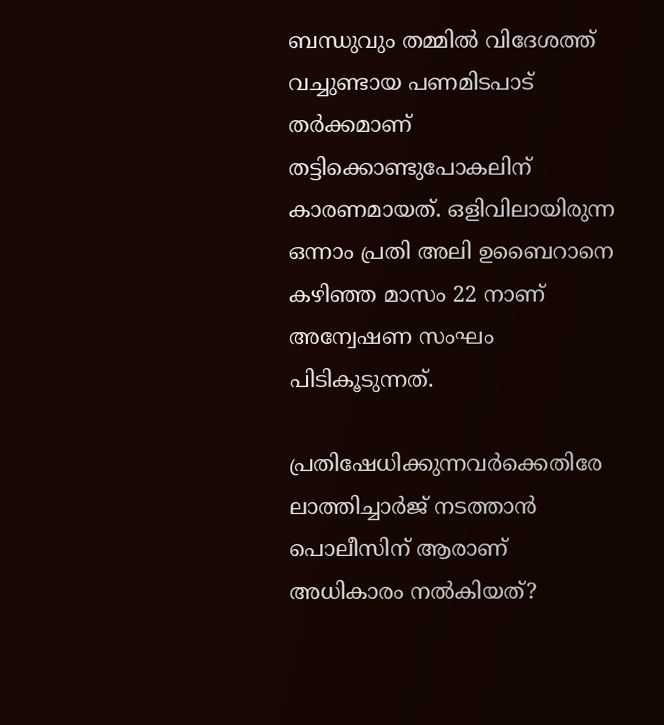ബന്ധുവും തമ്മിൽ വിദേശത്ത് വച്ചുണ്ടായ പണമിടപാട് തർക്കമാണ് തട്ടിക്കൊണ്ടുപോകലിന് കാരണമായത്. ഒളിവിലായിരുന്ന ഒന്നാം പ്രതി അലി ഉബൈറാനെ കഴിഞ്ഞ മാസം 22 നാണ് അന്വേഷണ സംഘം പിടികൂടുന്നത്.

പ്രതിഷേധിക്കുന്നവർക്കെതിരേ ലാത്തിച്ചാർജ് നടത്താൻ പൊലീസിന് ആരാണ് അധികാരം നൽകിയത്?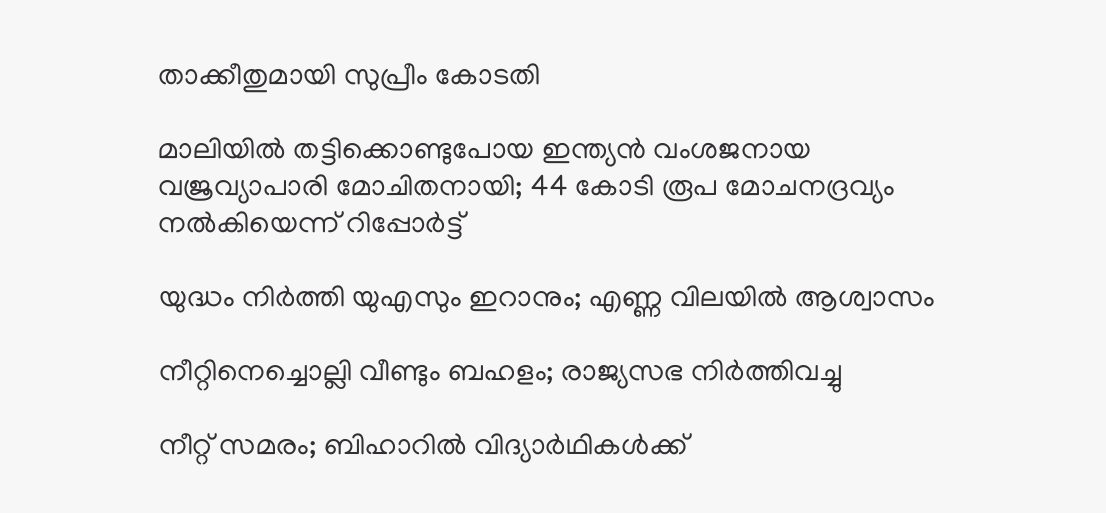താക്കീതുമായി സുപ്രീം കോടതി

മാലിയിൽ തട്ടിക്കൊണ്ടുപോയ ഇന്ത്യൻ വംശജനായ വജ്രവ്യാപാരി മോചിതനായി; 44 കോടി രൂപ മോചനദ്രവ്യം നൽകിയെന്ന് റിപ്പോർട്ട്

യുദ്ധം നിർത്തി യുഎസും ഇറാനും; എണ്ണ വിലയിൽ ആശ്വാസം

നീറ്റിനെച്ചൊല്ലി വീണ്ടും ബഹളം; രാജ്യസഭ നിർത്തിവച്ചു

നീറ്റ് സമരം; ബിഹാറിൽ വിദ്യാർഥികൾക്ക്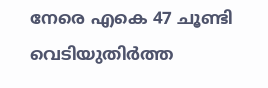നേരെ എകെ 47 ചൂണ്ടി വെടിയുതിർത്ത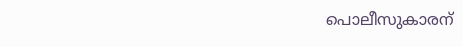പൊലീസുകാരന്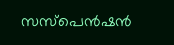സസ്പെൻഷൻ